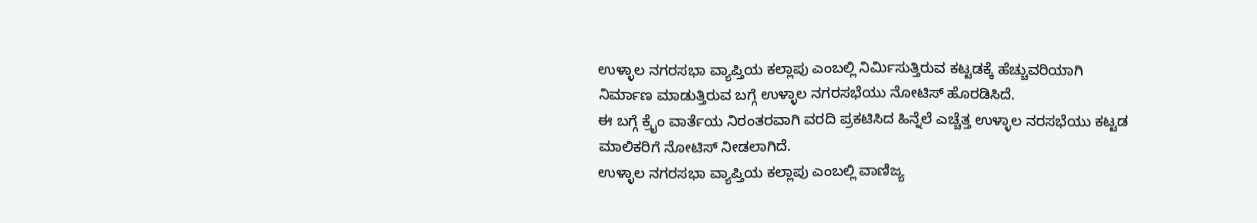ಉಳ್ಳಾಲ ನಗರಸಭಾ ವ್ಯಾಪ್ತಿಯ ಕಲ್ಲಾಪು ಎಂಬಲ್ಲಿ ನಿರ್ಮಿಸುತ್ತಿರುವ ಕಟ್ಟಡಕ್ಕೆ ಹೆಚ್ಚುವರಿಯಾಗಿ ನಿರ್ಮಾಣ ಮಾಡುತ್ತಿರುವ ಬಗ್ಗೆ ಉಳ್ಳಾಲ ನಗರಸಭೆಯು ನೋಟಿಸ್ ಹೊರಡಿಸಿದೆ.
ಈ ಬಗ್ಗೆ ಕ್ರೈಂ ವಾರ್ತೆಯ ನಿರಂತರವಾಗಿ ವರದಿ ಪ್ರಕಟಿಸಿದ ಹಿನ್ನೆಲೆ ಎಚ್ಚೆತ್ತ ಉಳ್ಳಾಲ ನರಸಭೆಯು ಕಟ್ಟಡ ಮಾಲಿಕರಿಗೆ ನೋಟಿಸ್ ನೀಡಲಾಗಿದೆ.
ಉಳ್ಳಾಲ ನಗರಸಭಾ ವ್ಯಾಪ್ತಿಯ ಕಲ್ಲಾಪು ಎಂಬಲ್ಲಿ ವಾಣಿಜ್ಯ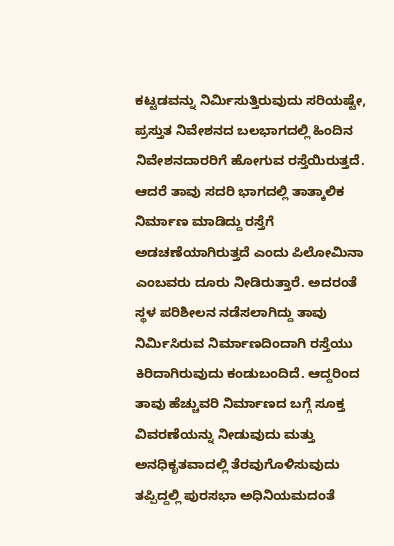ಕಟ್ಟಡವನ್ನು ನಿರ್ಮಿಸುತ್ತಿರುವುದು ಸರಿಯಷ್ಟೇ, ಪ್ರಸ್ತುತ ನಿವೇಶನದ ಬಲಭಾಗದಲ್ಲಿ ಹಿಂದಿನ ನಿವೇಶನದಾರರಿಗೆ ಹೋಗುವ ರಸ್ತೆಯಿರುತ್ತದೆ. ಆದರೆ ತಾವು ಸದರಿ ಭಾಗದಲ್ಲಿ ತಾತ್ಕಾಲಿಕ ನಿರ್ಮಾಣ ಮಾಡಿದ್ದು ರಸ್ತೆಗೆ ಅಡಚಣೆಯಾಗಿರುತ್ತದೆ ಎಂದು ಪಿಲೋಮಿನಾ ಎಂಬವರು ದೂರು ನೀಡಿರುತ್ತಾರೆ. ಅದರಂತೆ ಸ್ಥಳ ಪರಿಶೀಲನ ನಡೆಸಲಾಗಿದ್ದು ತಾವು ನಿರ್ಮಿಸಿರುವ ನಿರ್ಮಾಣದಿಂದಾಗಿ ರಸ್ತೆಯು ಕಿರಿದಾಗಿರುವುದು ಕಂಡುಬಂದಿದೆ. ಆದ್ದರಿಂದ ತಾವು ಹೆಚ್ಚುವರಿ ನಿರ್ಮಾಣದ ಬಗ್ಗೆ ಸೂಕ್ತ ವಿವರಣೆಯನ್ನು ನೀಡುವುದು ಮತ್ತು ಅನಧಿಕೃತವಾದಲ್ಲಿ ತೆರವುಗೊಳಿಸುವುದು ತಪ್ಪಿದ್ದಲ್ಲಿ ಪುರಸಭಾ ಅಧಿನಿಯಮದಂತೆ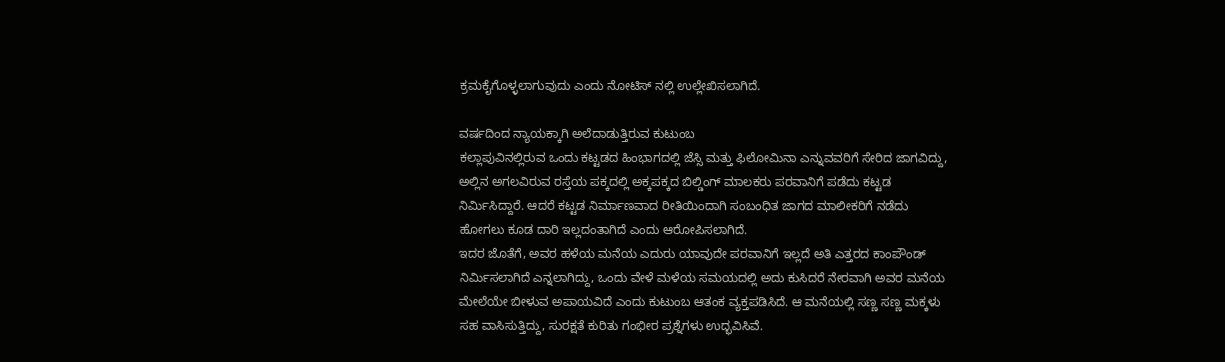ಕ್ರಮಕೈಗೊಳ್ಳಲಾಗುವುದು ಎಂದು ನೋಟಿಸ್ ನಲ್ಲಿ ಉಲ್ಲೇಖಿಸಲಾಗಿದೆ.

ವರ್ಷದಿಂದ ನ್ಯಾಯಕ್ಕಾಗಿ ಅಲೆದಾಡುತ್ತಿರುವ ಕುಟುಂಬ
ಕಲ್ಲಾಪುವಿನಲ್ಲಿರುವ ಒಂದು ಕಟ್ಟಡದ ಹಿಂಭಾಗದಲ್ಲಿ ಜೆಸ್ಸಿ ಮತ್ತು ಫಿಲೋಮಿನಾ ಎನ್ನುವವರಿಗೆ ಸೇರಿದ ಜಾಗವಿದ್ದು, ಅಲ್ಲಿನ ಅಗಲವಿರುವ ರಸ್ತೆಯ ಪಕ್ಕದಲ್ಲಿ ಅಕ್ಕಪಕ್ಕದ ಬಿಲ್ಡಿಂಗ್ ಮಾಲಕರು ಪರವಾನಿಗೆ ಪಡೆದು ಕಟ್ಟಡ ನಿರ್ಮಿಸಿದ್ದಾರೆ. ಆದರೆ ಕಟ್ಟಡ ನಿರ್ಮಾಣವಾದ ರೀತಿಯಿಂದಾಗಿ ಸಂಬಂಧಿತ ಜಾಗದ ಮಾಲೀಕರಿಗೆ ನಡೆದು ಹೋಗಲು ಕೂಡ ದಾರಿ ಇಲ್ಲದಂತಾಗಿದೆ ಎಂದು ಆರೋಪಿಸಲಾಗಿದೆ.
ಇದರ ಜೊತೆಗೆ, ಅವರ ಹಳೆಯ ಮನೆಯ ಎದುರು ಯಾವುದೇ ಪರವಾನಿಗೆ ಇಲ್ಲದೆ ಅತಿ ಎತ್ತರದ ಕಾಂಪೌಂಡ್ ನಿರ್ಮಿಸಲಾಗಿದೆ ಎನ್ನಲಾಗಿದ್ದು, ಒಂದು ವೇಳೆ ಮಳೆಯ ಸಮಯದಲ್ಲಿ ಅದು ಕುಸಿದರೆ ನೇರವಾಗಿ ಅವರ ಮನೆಯ ಮೇಲೆಯೇ ಬೀಳುವ ಅಪಾಯವಿದೆ ಎಂದು ಕುಟುಂಬ ಆತಂಕ ವ್ಯಕ್ತಪಡಿಸಿದೆ. ಆ ಮನೆಯಲ್ಲಿ ಸಣ್ಣ ಸಣ್ಣ ಮಕ್ಕಳು ಸಹ ವಾಸಿಸುತ್ತಿದ್ದು, ಸುರಕ್ಷತೆ ಕುರಿತು ಗಂಭೀರ ಪ್ರಶ್ನೆಗಳು ಉದ್ಭವಿಸಿವೆ.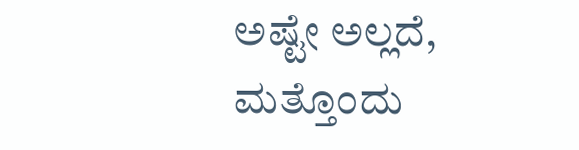ಅಷ್ಟೇ ಅಲ್ಲದೆ, ಮತ್ತೊಂದು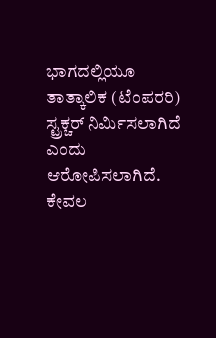ಭಾಗದಲ್ಲಿಯೂ ತಾತ್ಕಾಲಿಕ (ಟೆಂಪರರಿ) ಸ್ಟ್ರಕ್ಚರ್ ನಿರ್ಮಿಸಲಾಗಿದೆ ಎಂದು ಆರೋಪಿಸಲಾಗಿದೆ.
ಕೇವಲ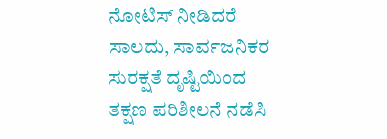ನೋಟಿಸ್ ನೀಡಿದರೆ ಸಾಲದು, ಸಾರ್ವಜನಿಕರ ಸುರಕ್ಷತೆ ದೃಷ್ಟಿಯಿಂದ ತಕ್ಷಣ ಪರಿಶೀಲನೆ ನಡೆಸಿ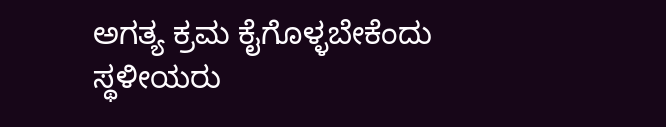ಅಗತ್ಯ ಕ್ರಮ ಕೈಗೊಳ್ಳಬೇಕೆಂದು ಸ್ಥಳೀಯರು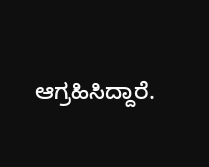ಆಗ್ರಹಿಸಿದ್ದಾರೆ.